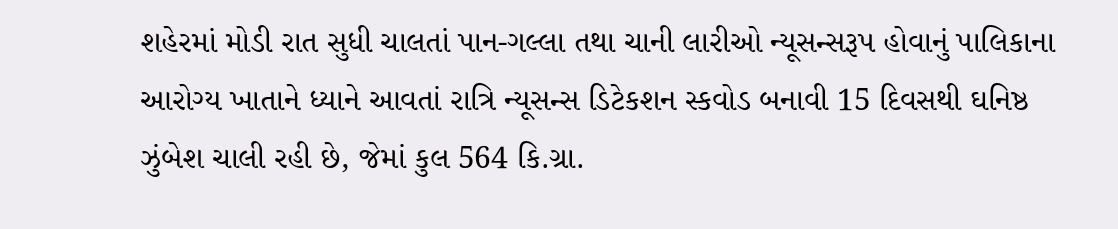શહેરમાં મોડી રાત સુધી ચાલતાં પાન-ગલ્લા તથા ચાની લારીઓ ન્યૂસન્સરૂપ હોવાનું પાલિકાના આરોગ્ય ખાતાને ધ્યાને આવતાં રાત્રિ ન્યૂસન્સ ડિટેકશન સ્કવોડ બનાવી 15 દિવસથી ઘનિષ્ઠ ઝુંબેશ ચાલી રહી છે, જેમાં કુલ 564 કિ.ગ્રા.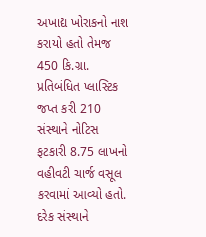અખાદ્ય ખોરાકનો નાશ કરાયો હતો તેમજ 450 કિ.ગ્રા. પ્રતિબંધિત પ્લાસ્ટિક જપ્ત કરી 210 સંસ્થાને નોટિસ ફટકારી 8.75 લાખનો વહીવટી ચાર્જ વસૂલ કરવામાં આવ્યો હતો.
દરેક સંસ્થાને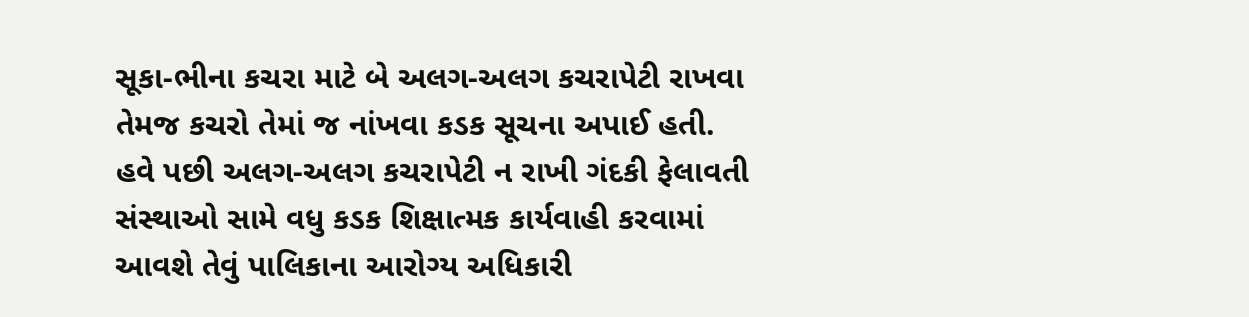સૂકા-ભીના કચરા માટે બે અલગ-અલગ કચરાપેટી રાખવા તેમજ કચરો તેમાં જ નાંખવા કડક સૂચના અપાઈ હતી.
હવે પછી અલગ-અલગ કચરાપેટી ન રાખી ગંદકી ફેલાવતી સંસ્થાઓ સામે વધુ કડક શિક્ષાત્મક કાર્યવાહી કરવામાં આવશે તેવું પાલિકાના આરોગ્ય અધિકારી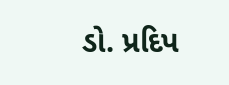ડો. પ્રદિપ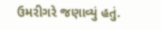ઉમરીગરે જણાવ્યું હતું.